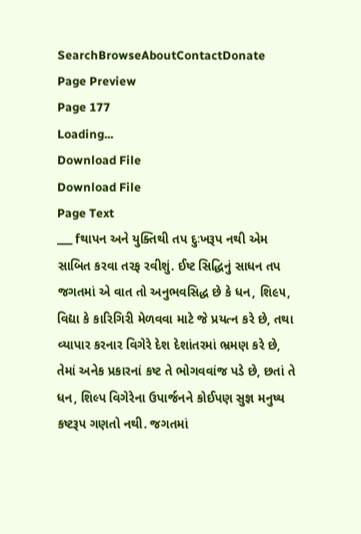SearchBrowseAboutContactDonate
Page Preview
Page 177
Loading...
Download File
Download File
Page Text
___ fથાપન અને યુક્તિથી તપ દુઃખરૂપ નથી એમ સાબિત કરવા તરફ રવીશું. ઈષ્ટ સિદ્ધિનું સાધન તપ જગતમાં એ વાત તો અનુભવસિદ્ધ છે કે ધન, શિ૯૫, વિદ્યા કે કારિગિરી મેળવવા માટે જે પ્રયત્ન કરે છે, તથા વ્યાપાર કરનાર વિગેરે દેશ દેશાંતરમાં ભ્રમણ કરે છે, તેમાં અનેક પ્રકારનાં કષ્ટ તે ભોગવવાંજ પડે છે, છતાં તે ધન, શિલ્પ વિગેરેના ઉપાર્જનને કોઈપણ સુજ્ઞ મનુષ્ય કષ્ટરૂપ ગણતો નથી. જગતમાં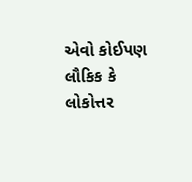એવો કોઈપણ લૌકિક કે લોકોત્તર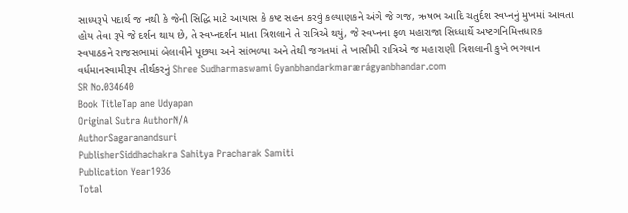સાધ્યરૂપે પદાર્થ જ નથી કે જેની સિદ્ધિ માટે આયાસ કે કષ્ટ સહન કરવું કલ્યાણકને અંગે જે ગજ, ઋષભ આદિ ચતુર્દશ સ્વપ્નનું મુખમાં આવતા હોય તેવા રૂપે જે દર્શન થાય છે, તે સ્વપ્નદર્શન માતા ત્રિશલાને તે રાત્રિએ થયું, જે સ્વપ્નના ફળ મહારાજા સિધ્ધાર્થે અષ્ટગનિમિત્તધારક સ્વપાઠકને રાજસભામાં બેલાવીને પૂછયા અને સાંભળ્યા અને તેથી જગતમાં તે ખાસીમી રાત્રિએ જ મહારાણી ત્રિશલાની કુખે ભગવાન વર્ધમાનસ્વામીરૂપ તીર્થકરનું Shree Sudharmaswami Gyanbhandarkmarærágyanbhandar.com
SR No.034640
Book TitleTap ane Udyapan
Original Sutra AuthorN/A
AuthorSagaranandsuri
PublisherSiddhachakra Sahitya Pracharak Samiti
Publication Year1936
Total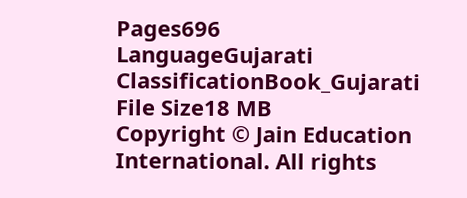Pages696
LanguageGujarati
ClassificationBook_Gujarati
File Size18 MB
Copyright © Jain Education International. All rights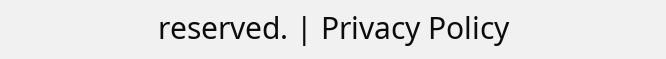reserved. | Privacy Policy